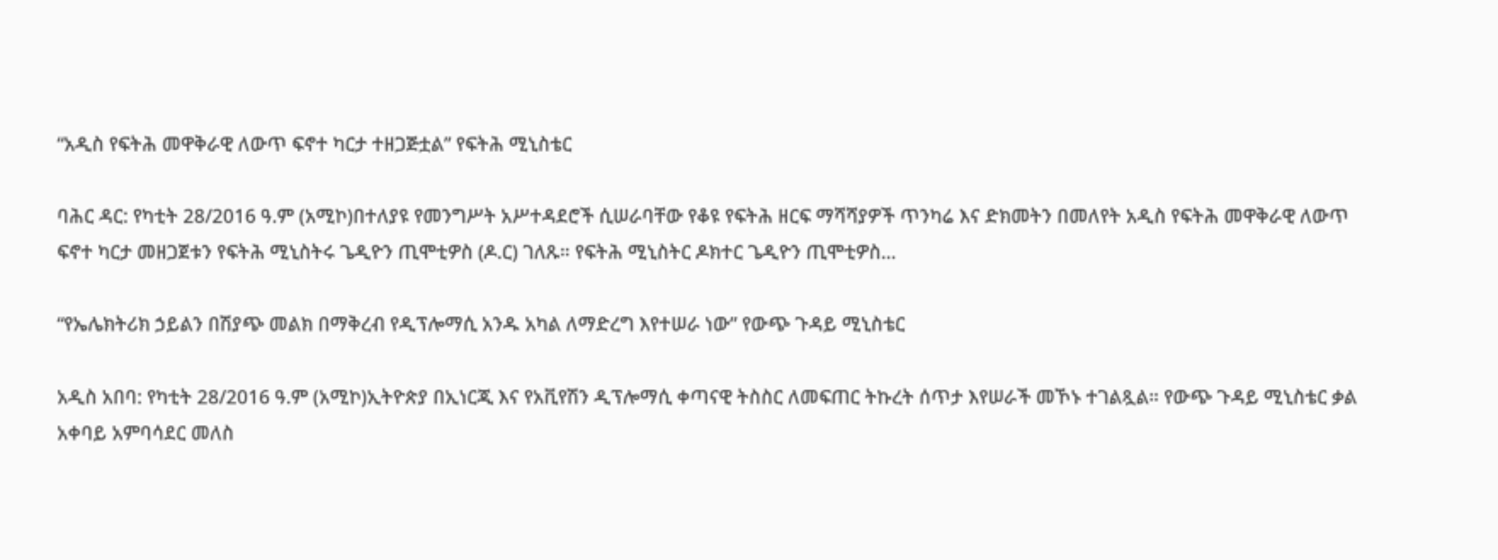“አዲስ የፍትሕ መዋቅራዊ ለውጥ ፍኖተ ካርታ ተዘጋጅቷል” የፍትሕ ሚኒስቴር

ባሕር ዳር: የካቲት 28/2016 ዓ.ም (አሚኮ)በተለያዩ የመንግሥት አሥተዳደሮች ሲሠራባቸው የቆዩ የፍትሕ ዘርፍ ማሻሻያዎች ጥንካሬ እና ድክመትን በመለየት አዲስ የፍትሕ መዋቅራዊ ለውጥ ፍኖተ ካርታ መዘጋጀቱን የፍትሕ ሚኒስትሩ ጌዲዮን ጢሞቲዎስ (ዶ.ር) ገለጹ። የፍትሕ ሚኒስትር ዶክተር ጌዲዮን ጢሞቲዎስ...

“የኤሌክትሪክ ኃይልን በሽያጭ መልክ በማቅረብ የዲፕሎማሲ አንዱ አካል ለማድረግ እየተሠራ ነው” የውጭ ጉዳይ ሚኒስቴር

አዲስ አበባ: የካቲት 28/2016 ዓ.ም (አሚኮ)ኢትዮጵያ በኢነርጂ እና የአቪየሽን ዲፕሎማሲ ቀጣናዊ ትስስር ለመፍጠር ትኩረት ሰጥታ እየሠራች መኾኑ ተገልጿል። የውጭ ጉዳይ ሚኒስቴር ቃል አቀባይ አምባሳደር መለስ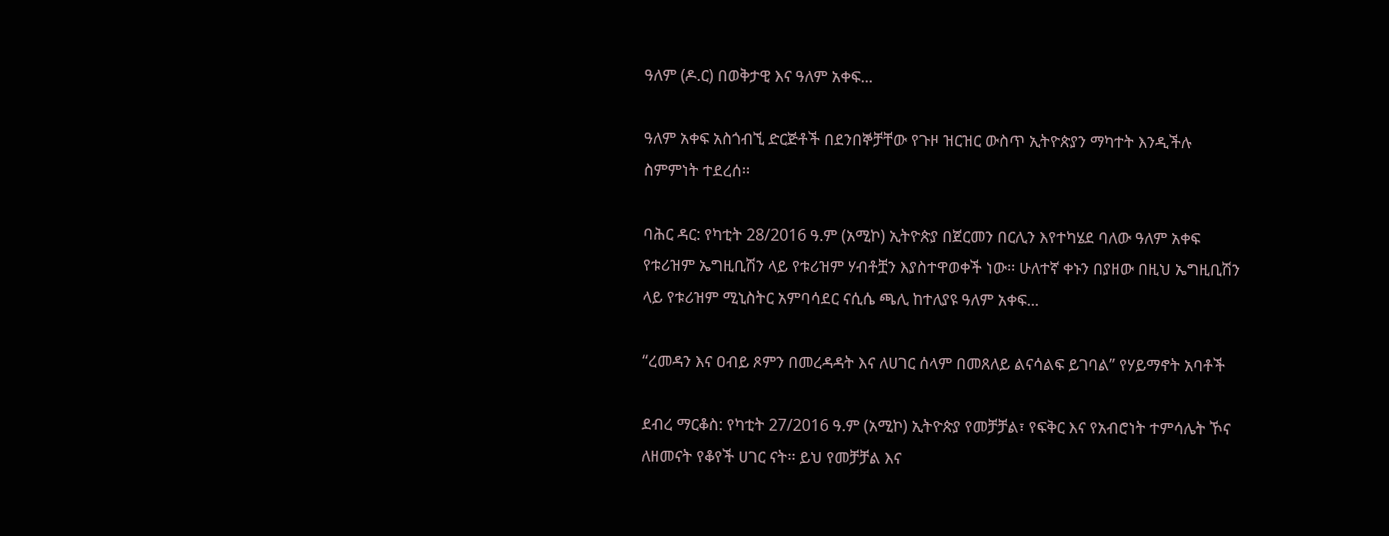ዓለም (ዶ.ር) በወቅታዊ እና ዓለም አቀፍ...

ዓለም አቀፍ አስጎብኚ ድርጅቶች በደንበኞቻቸው የጉዞ ዝርዝር ውስጥ ኢትዮጵያን ማካተት እንዲችሉ ስምምነት ተደረሰ፡፡

ባሕር ዳር: የካቲት 28/2016 ዓ.ም (አሚኮ) ኢትዮጵያ በጀርመን በርሊን እየተካሄደ ባለው ዓለም አቀፍ የቱሪዝም ኤግዚቢሽን ላይ የቱሪዝም ሃብቶቿን እያስተዋወቀች ነው፡፡ ሁለተኛ ቀኑን በያዘው በዚህ ኤግዚቢሽን ላይ የቱሪዝም ሚኒስትር አምባሳደር ናሲሴ ጫሊ ከተለያዩ ዓለም አቀፍ...

“ረመዳን እና ዐብይ ጾምን በመረዳዳት እና ለሀገር ሰላም በመጸለይ ልናሳልፍ ይገባል” የሃይማኖት አባቶች

ደብረ ማርቆስ: የካቲት 27/2016 ዓ.ም (አሚኮ) ኢትዮጵያ የመቻቻል፣ የፍቅር እና የአብሮነት ተምሳሌት ኾና ለዘመናት የቆየች ሀገር ናት፡፡ ይህ የመቻቻል እና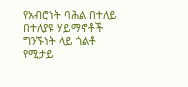የአብሮነት ባሕል በተለይ በተለያዩ ሃይማኖቶች ግንኙነት ላይ ጎልቶ የሚታይ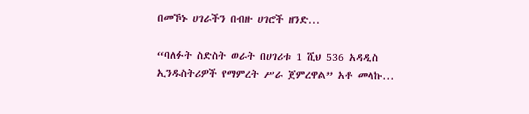በመኾኑ ሀገራችን በብዙ ሀገሮች ዘንድ...

“ባለፉት ስድስት ወራት በሀገሪቱ 1 ሺህ 536 አዳዲስ ኢንዱስትሪዎች የማምረት ሥራ ጀምረዋል” አቶ መላኩ...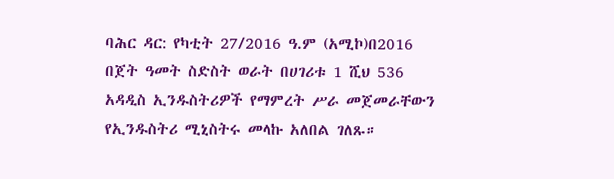ባሕር ዳር: የካቲት 27/2016 ዓ.ም (አሚኮ)በ2016 በጀት ዓመት ስድስት ወራት በሀገሪቱ 1 ሺህ 536 አዳዲስ ኢንዱስትሪዎች የማምረት ሥራ መጀመራቸውን የኢንዱስትሪ ሚኒስትሩ መላኩ አለበል ገለጹ።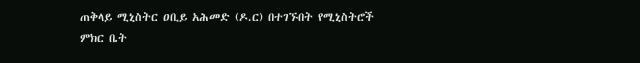ጠቅላይ ሚኒስትር ዐቢይ አሕመድ (ዶ.ር) በተገኙበት የሚኒስትሮች ምክር ቤት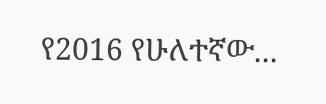የ2016 የሁለተኛው...